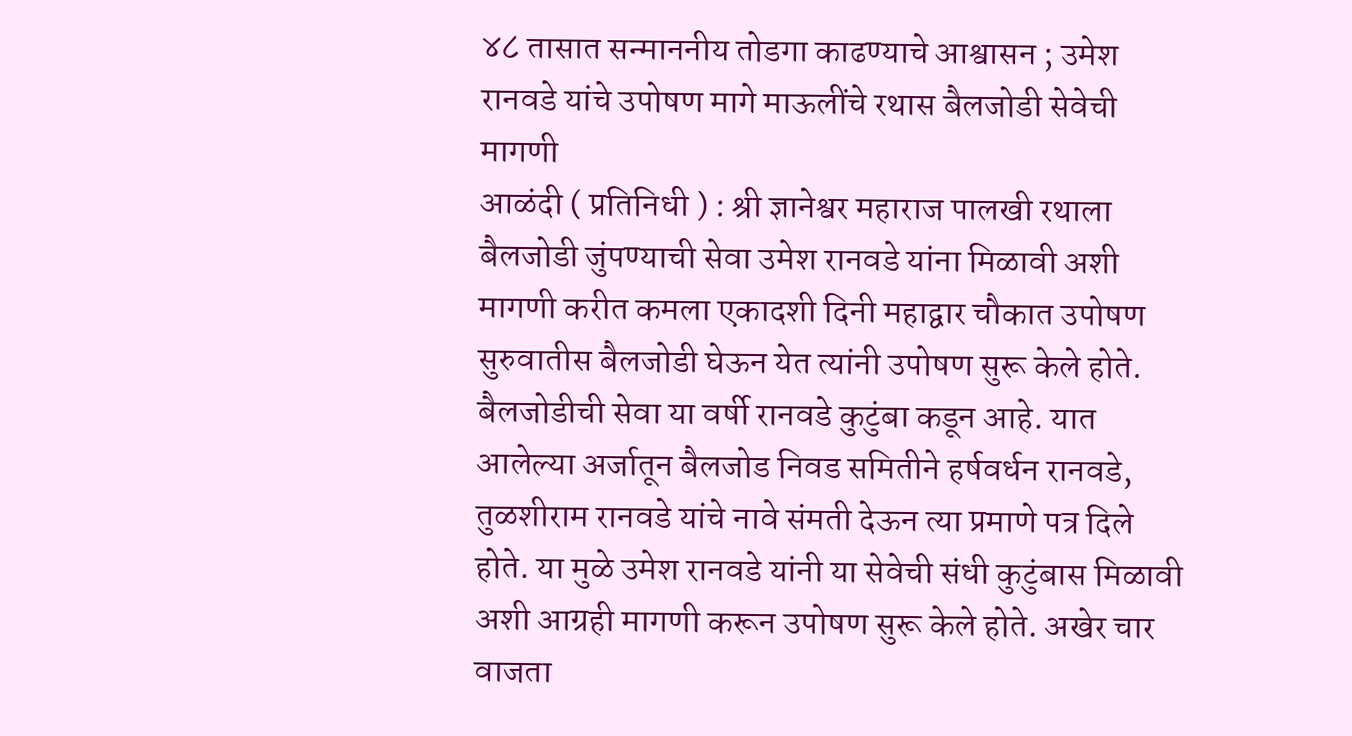४८ तासात सन्माननीय तोडगा काढण्याचे आश्वासन ; उमेश रानवडे यांचे उपोषण मागे माऊलींचे रथास बैलजोडी सेवेची मागणी
आळंदी ( प्रतिनिधी ) : श्री ज्ञानेश्वर महाराज पालखी रथाला बैलजोडी जुंपण्याची सेवा उमेश रानवडे यांना मिळावी अशी मागणी करीत कमला एकादशी दिनी महाद्वार चौकात उपोषण सुरुवातीस बैलजोडी घेऊन येत त्यांनी उपोषण सुरू केले होते. बैलजोडीची सेवा या वर्षी रानवडे कुटुंबा कडून आहे. यात आलेल्या अर्जातून बैलजोड निवड समितीने हर्षवर्धन रानवडे, तुळशीराम रानवडे यांचे नावे संमती देऊन त्या प्रमाणे पत्र दिले होते. या मुळे उमेश रानवडे यांनी या सेवेची संधी कुटुंबास मिळावी अशी आग्रही मागणी करून उपोषण सुरू केले होते. अखेर चार वाजता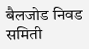बैलजोड निवड समिती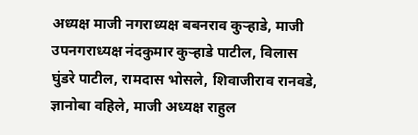अध्यक्ष माजी नगराध्यक्ष बबनराव कुऱ्हाडे, माजी उपनगराध्यक्ष नंदकुमार कुऱ्हाडे पाटील, विलास घुंडरे पाटील, रामदास भोसले, शिवाजीराव रानवडे, ज्ञानोबा वहिले, माजी अध्यक्ष राहुल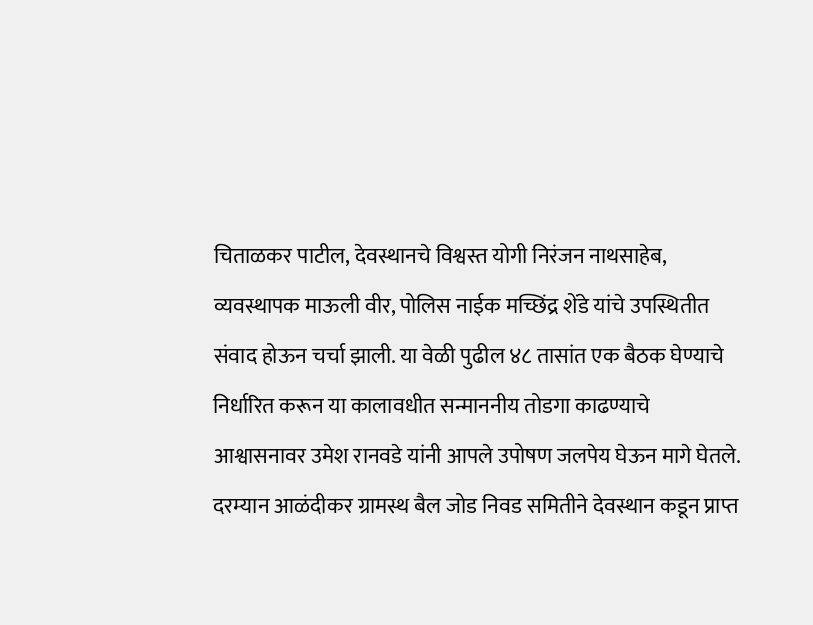चिताळकर पाटील, देवस्थानचे विश्वस्त योगी निरंजन नाथसाहेब, व्यवस्थापक माऊली वीर, पोलिस नाईक मच्छिंद्र शेंडे यांचे उपस्थितीत संवाद होऊन चर्चा झाली. या वेळी पुढील ४८ तासांत एक बैठक घेण्याचे निर्धारित करून या कालावधीत सन्माननीय तोडगा काढण्याचे आश्वासनावर उमेश रानवडे यांनी आपले उपोषण जलपेय घेऊन मागे घेतले. दरम्यान आळंदीकर ग्रामस्थ बैल जोड निवड समितीने देवस्थान कडून प्राप्त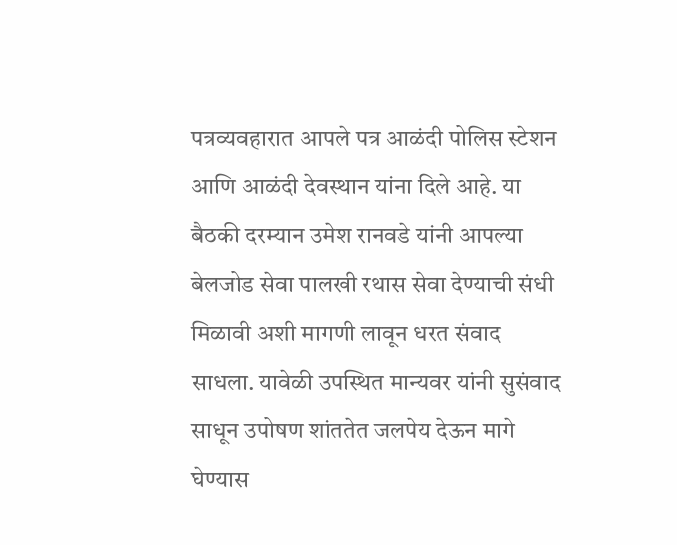पत्रव्यवहारात आपले पत्र आळंदी पोलिस स्टेशन आणि आळंदी देवस्थान यांना दिले आहे. या बैठकी दरम्यान उमेश रानवडे यांनी आपल्या बेलजोड सेवा पालखी रथास सेवा देण्याची संधी मिळावी अशी मागणी लावून धरत संवाद साधला. यावेळी उपस्थित मान्यवर यांनी सुसंवाद साधून उपोषण शांततेत जलपेय देऊन मागे घेण्यास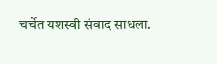चर्चेत यशस्वी संवाद साधला.